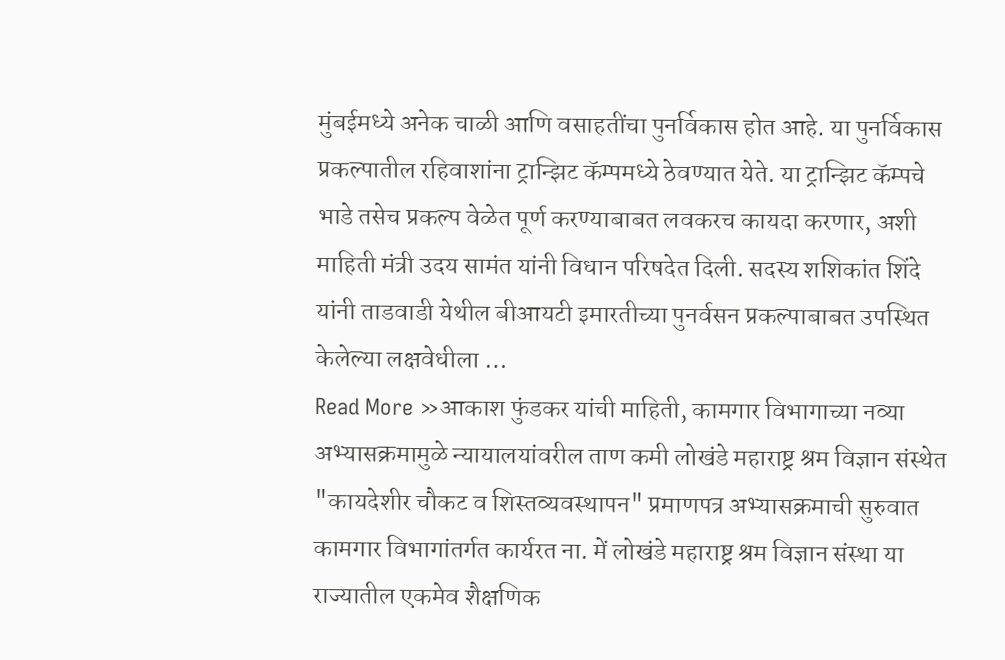मुंबईमध्ये अनेक चाळी आणि वसाहतींचा पुनर्विकास होत आहे. या पुनर्विकास प्रकल्पातील रहिवाशांना ट्रान्झिट कॅम्पमध्ये ठेवण्यात येते. या ट्रान्झिट कॅम्पचे भाडे तसेच प्रकल्प वेळेत पूर्ण करण्याबाबत लवकरच कायदा करणार, अशी माहिती मंत्री उदय सामंत यांनी विधान परिषदेत दिली. सदस्य शशिकांत शिंदे यांनी ताडवाडी येथील बीआयटी इमारतीच्या पुनर्वसन प्रकल्पाबाबत उपस्थित केलेल्या लक्षवेधीला …
Read More »आकाश फुंडकर यांची माहिती, कामगार विभागाच्या नव्या अभ्यासक्रमामुळे न्यायालयांवरील ताण कमी लोखंडे महाराष्ट्र श्रम विज्ञान संस्थेत "कायदेशीर चौकट व शिस्तव्यवस्थापन" प्रमाणपत्र अभ्यासक्रमाची सुरुवात
कामगार विभागांतर्गत कार्यरत ना. में लोखंडे महाराष्ट्र श्रम विज्ञान संस्था या राज्यातील एकमेव शैक्षणिक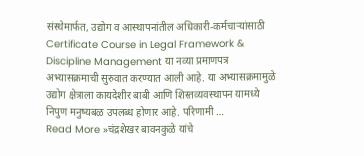संस्थेमार्फत, उद्योग व आस्थापनांतील अधिकारी-कर्मचाऱ्यांसाठी Certificate Course in Legal Framework & Discipline Management या नव्या प्रमाणपत्र अभ्यासक्रमाची सुरुवात करण्यात आली आहे. या अभ्यासक्रमामुळे उद्योग क्षेत्राला कायदेशीर बाबी आणि शिस्तव्यवस्थापन यामध्ये निपुण मनुष्यबळ उपलब्ध होणार आहे. परिणामी …
Read More »चंद्रशेखर बावनकुळे यांचे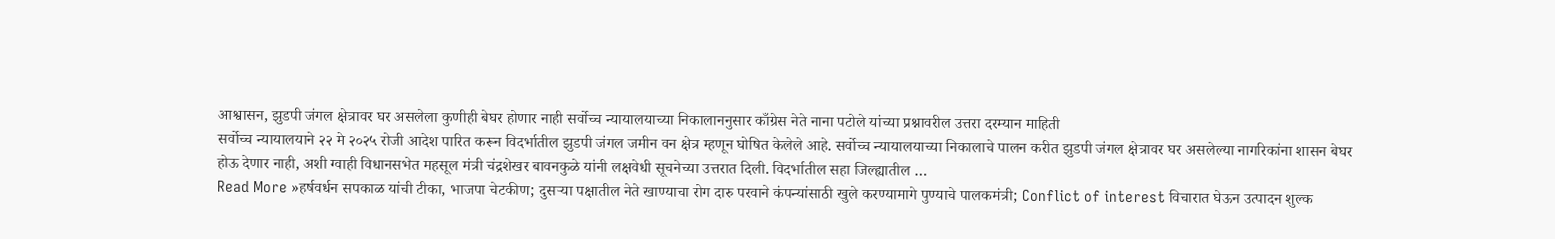आश्वासन, झुडपी जंगल क्षेत्रावर घर असलेला कुणीही बेघर होणार नाही सर्वोच्च न्यायालयाच्या निकालाननुसार काँग्रेस नेते नाना पटोले यांच्या प्रश्नावरील उत्तरा दरम्यान माहिती
सर्वोच्च न्यायालयाने २२ मे २०२५ रोजी आदेश पारित करून विदर्भातील झुडपी जंगल जमीन वन क्षेत्र म्हणून घोषित केलेले आहे. सर्वोच्च न्यायालयाच्या निकालाचे पालन करीत झुडपी जंगल क्षेत्रावर घर असलेल्या नागरिकांना शासन बेघर होऊ देणार नाही, अशी ग्वाही विधानसभेत महसूल मंत्री चंद्रशेखर बावनकुळे यांनी लक्षवेधी सूचनेच्या उत्तरात दिली. विदर्भातील सहा जिल्ह्यातील …
Read More »हर्षवर्धन सपकाळ यांची टीका, भाजपा चेटकीण; दुसऱ्या पक्षातील नेते खाण्याचा रोग दारु परवाने कंपन्यांसाठी खुले करण्यामागे पुण्याचे पालकमंत्री; Conflict of interest विचारात घेऊन उत्पादन शुल्क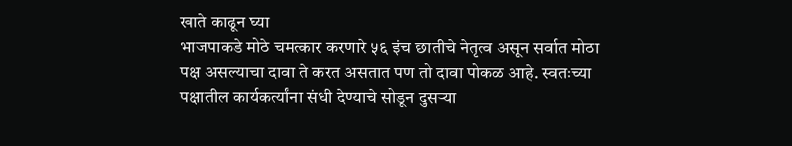खाते काढून घ्या
भाजपाकडे मोठे चमत्कार करणारे ५६ इंच छातीचे नेतृत्व असून सर्वात मोठा पक्ष असल्याचा दावा ते करत असतात पण तो दावा पोकळ आहे. स्वतःच्या पक्षातील कार्यकर्त्यांना संधी देण्याचे सोडून दुसऱ्या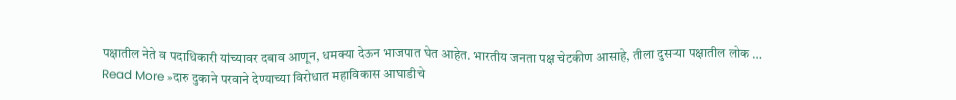पक्षातील नेते व पदाधिकारी यांच्यावर दबाव आणून, धमक्या देऊन भाजपात घेत आहेत. भारतीय जनता पक्ष चेटकीण आसाहे, तीला दुसऱ्या पक्षातील लोक …
Read More »दारु दुकाने परवाने देण्याच्या विरोधात महाविकास आघाडीचे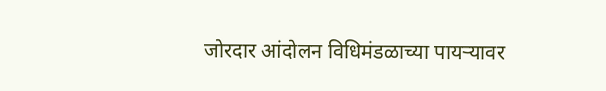जोरदार आंदोलन विधिमंडळाच्या पायऱ्यावर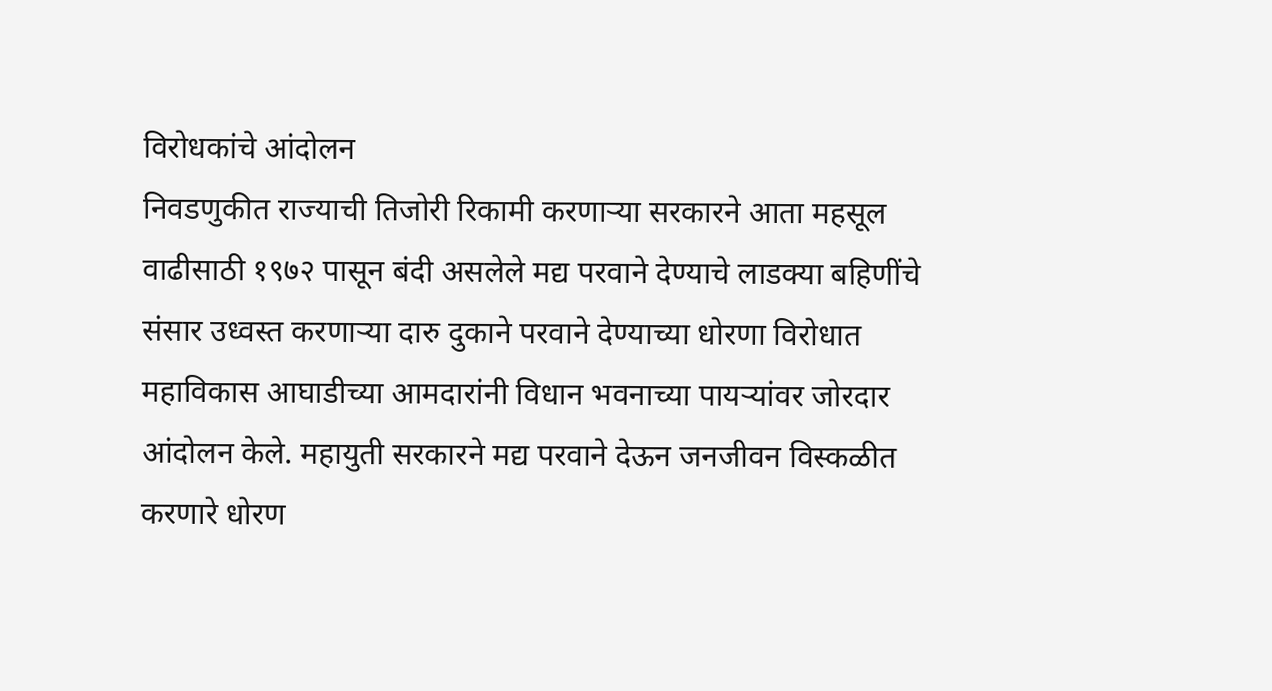विरोधकांचे आंदोलन
निवडणुकीत राज्याची तिजोरी रिकामी करणाऱ्या सरकारने आता महसूल वाढीसाठी १९७२ पासून बंदी असलेले मद्य परवाने देण्याचे लाडक्या बहिणींचे संसार उध्वस्त करणाऱ्या दारु दुकाने परवाने देण्याच्या धोरणा विरोधात महाविकास आघाडीच्या आमदारांनी विधान भवनाच्या पायऱ्यांवर जोरदार आंदोलन केले. महायुती सरकारने मद्य परवाने देऊन जनजीवन विस्कळीत करणारे धोरण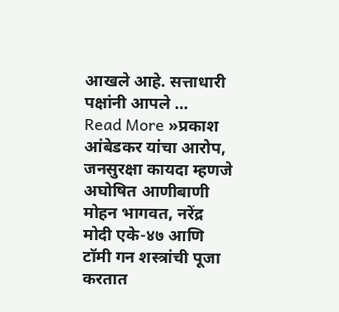आखले आहे. सत्ताधारी पक्षांनी आपले …
Read More »प्रकाश आंबेडकर यांचा आरोप, जनसुरक्षा कायदा म्हणजे अघोषित आणीबाणी मोहन भागवत, नरेंद्र मोदी एके-४७ आणि टॉमी गन शस्त्रांची पूजा करतात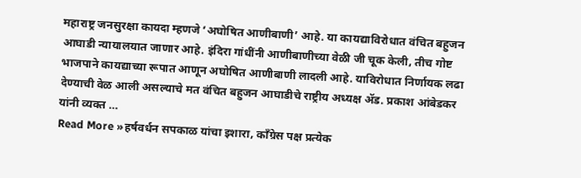महाराष्ट्र जनसुरक्षा कायदा म्हणजे ‘अघोषित आणीबाणी’ आहे. या कायद्याविरोधात वंचित बहुजन आघाडी न्यायालयात जाणार आहे. इंदिरा गांधींनी आणीबाणीच्या वेळी जी चूक केली, तीच गोष्ट भाजपाने कायद्याच्या रूपात आणून अघोषित आणीबाणी लादली आहे. याविरोधात निर्णायक लढा देण्याची वेळ आली असल्याचे मत वंचित बहुजन आघाडीचे राष्ट्रीय अध्यक्ष ॲड. प्रकाश आंबेडकर यांनी व्यक्त …
Read More »हर्षवर्धन सपकाळ यांचा इशारा, काँग्रेस पक्ष प्रत्येक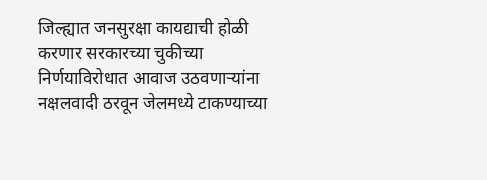जिल्ह्यात जनसुरक्षा कायद्याची होळी करणार सरकारच्या चुकीच्या निर्णयाविरोधात आवाज उठवणाऱ्यांना नक्षलवादी ठरवून जेलमध्ये टाकण्याच्या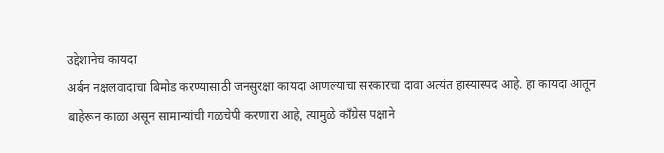उद्देशानेच कायदा
अर्बन नक्षलवादाचा बिमोड करण्यासाठी जनसुरक्षा कायदा आणल्याचा सरकारचा दावा अत्यंत हास्यास्पद आहे. हा कायदा आतून बाहेरून काळा असून सामान्यांची गळचेपी करणारा आहे, त्यामुळे काँग्रेस पक्षाने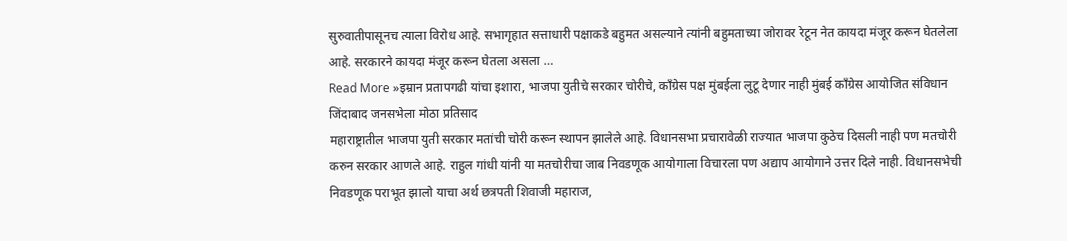सुरुवातीपासूनच त्याला विरोध आहे. सभागृहात सत्ताधारी पक्षाकडे बहुमत असल्याने त्यांनी बहुमताच्या जोरावर रेटून नेत कायदा मंजूर करून घेतलेला आहे. सरकारने कायदा मंजूर करून घेतला असला …
Read More »इम्रान प्रतापगढी यांचा इशारा, भाजपा युतीचे सरकार चोरीचे, काँग्रेस पक्ष मुंबईला लुटू देणार नाही मुंबई काँग्रेस आयोजित संविधान जिंदाबाद जनसभेला मोठा प्रतिसाद
महाराष्ट्रातील भाजपा युती सरकार मतांची चोरी करून स्थापन झालेले आहे. विधानसभा प्रचारावेळी राज्यात भाजपा कुठेच दिसली नाही पण मतचोरी करुन सरकार आणले आहे. राहुल गांधी यांनी या मतचोरीचा जाब निवडणूक आयोगाला विचारला पण अद्याप आयोगाने उत्तर दिले नाही. विधानसभेची निवडणूक पराभूत झालो याचा अर्थ छत्रपती शिवाजी महाराज,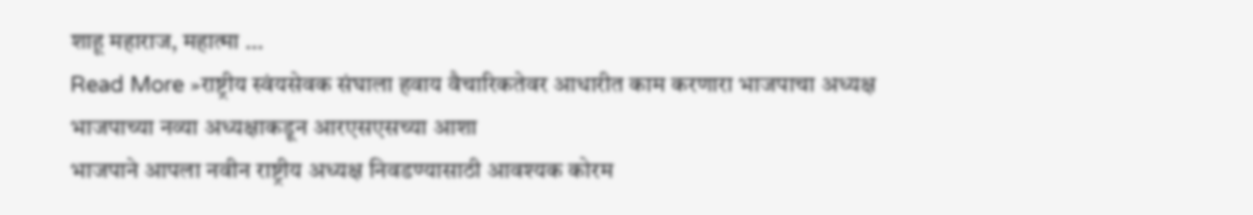शाहू महाराज, महात्मा …
Read More »राष्ट्रीय स्वंयसेवक संघाला हवाय वैचारिकतेवर आधारीत काम करणारा भाजपाचा अध्यक्ष भाजपाच्या नव्या अध्यक्षाकडून आरएसएसच्या आशा
भाजपाने आपला नवीन राष्ट्रीय अध्यक्ष निवडण्यासाठी आवश्यक कोरम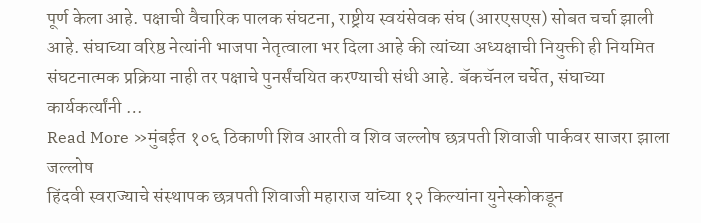पूर्ण केला आहे. पक्षाची वैचारिक पालक संघटना, राष्ट्रीय स्वयंसेवक संघ (आरएसएस) सोबत चर्चा झाली आहे. संघाच्या वरिष्ठ नेत्यांनी भाजपा नेतृत्वाला भर दिला आहे की त्यांच्या अध्यक्षाची नियुक्ती ही नियमित संघटनात्मक प्रक्रिया नाही तर पक्षाचे पुनर्संचयित करण्याची संधी आहे. बॅकचॅनल चर्चेत, संघाच्या कार्यकर्त्यांनी …
Read More »मुंबईत १०६ ठिकाणी शिव आरती व शिव जल्लोष छत्रपती शिवाजी पार्कवर साजरा झाला जल्लोष
हिंदवी स्वराज्याचे संस्थापक छत्रपती शिवाजी महाराज यांच्या १२ किल्यांना युनेस्कोकडून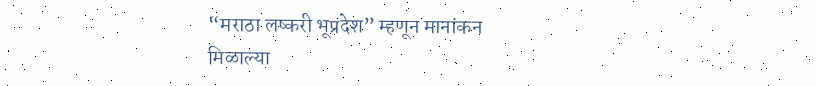“मराठा लष्करी भूप्रदेश” म्हणून मानांकन मिळाल्या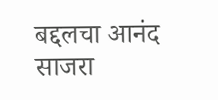बद्दलचा आनंद साजरा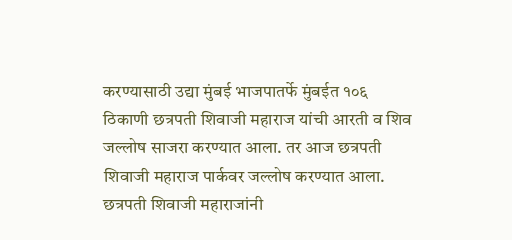करण्यासाठी उद्या मुंबई भाजपातर्फे मुंबईत १०६ ठिकाणी छत्रपती शिवाजी महाराज यांची आरती व शिव जल्लोष साजरा करण्यात आला. तर आज छत्रपती शिवाजी महाराज पार्कवर जल्लोष करण्यात आला. छत्रपती शिवाजी महाराजांनी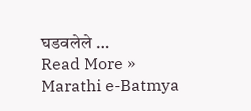घडवलेले …
Read More »
Marathi e-Batmya